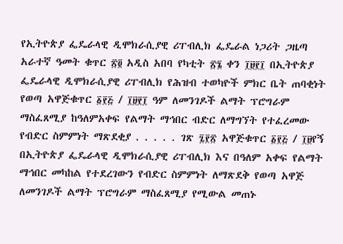የኢትዮጵያ ፌዴራላዊ ዲሞክራሲያዊ ሪፐብሊክ ፌዴራል ነጋሪት ጋዜጣ አራተኛ ዓመት ቁጥር ፳፬ አዲስ አበባ የካቲት ፳፮ ቀን ፲፱፻፲ በኢትዮጵያ ፌዴራላዊ ዲሞክራሲያዊ ሪፐብሊክ የሕዝብ ተወካዮች ምክር ቤት ጠባቂነት የወጣ አዋጅቁጥር ፩፻፭ / ፲፱፻፲ ዓም ለመንገዶች ልማት ፕሮግራም ማስፈጸሚያ ከዓለምአቀፍ የልማት ማኅበር ብድር ለማግኘት የተፈረመው የብድር ስምምነት ማጽደቂያ . . . . . ገጽ ፯፻፳ አዋጅቁጥር ፩፻፭ / ፲፱የኝ በኢትዮጵያ ፌዴራላዊ ዲሞክራሲያዊ ሪፐብሊክ እና በዓለም አቀፍ የልማት ማኅበር መካከል የተደረገውን የብድር ስምምነት ለማጽደቅ የወጣ አዋጅ ለመንገዶች ልማት ፕሮግራም ማስፈጸሚያ የሚውል መጠኑ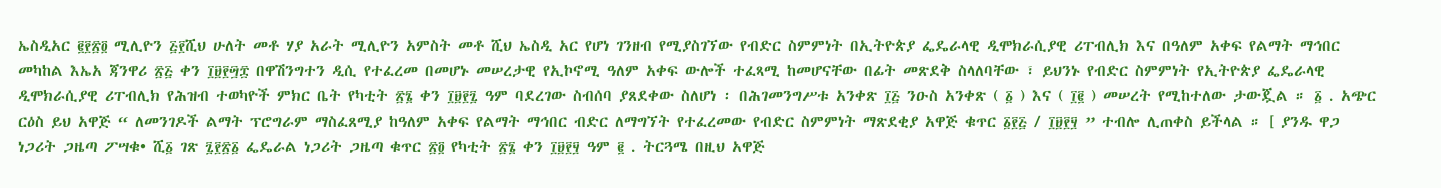ኤስዲአር ፪፻፳፬ ሚሊዮን ፭፻ሺህ ሁለት መቶ ሃያ አራት ሚሊዮን አምስት መቶ ሺህ ኤስዲ አር የሆነ ገንዘብ የሚያስገኘው የብድር ስምምነት በኢትዮጵያ ፌዴራላዊ ዲሞክራሲያዊ ሪፐብሊክ እና በዓለም አቀፍ የልማት ማኅበር መካከል እኤአ ጃንዋሪ ፳፭ ቀን ፲፱፻፵፰ በዋሽንግተን ዲሲ የተፈረመ በመሆኑ መሠረታዊ የኢኮኖሚ ዓለም አቀፍ ውሎች ተፈጻሚ ከመሆናቸው በፊት መጽደቅ ስላለባቸው ፣ ይህንኑ የብድር ስምምነት የኢትዮጵያ ፌዴራላዊ ዲሞክራሲያዊ ሪፐብሊክ የሕዝብ ተወካዮች ምክር ቤት የካቲት ፳፮ ቀን ፲፱፻፯ ዓም ባደረገው ስብሰባ ያጸደቀው ስለሆነ ፡ በሕገመንግሥቱ አንቀጽ ፲፭ ንዑስ አንቀጽ ( ፩ ) እና ( ፲፪ ) መሠረት የሚከተለው ታውጇል ። ፩ . አጭር ርዕስ ይህ አዋጅ “ ለመንገዶች ልማት ፕሮግራም ማስፈጸሚያ ከዓለም አቀፍ የልማት ማኅበር ብድር ለማግኘት የተፈረመው የብድር ስምምነት ማጽደቂያ አዋጅ ቁጥር ፩፻፭ / ፲፱፻፶ ” ተብሎ ሊጠቀስ ይችላል ። [ ያንዱ ዋጋ ነጋሪት ጋዜጣ ፖሣቁ• ሺ፩ ገጽ ፯፻፳፩ ፌዴራል ነጋሪት ጋዜጣ ቁጥር ፳፬ የካቲት ፳፮ ቀን ፲፱፻፶ ዓም ፪ . ትርጓሜ በዚህ አዋጅ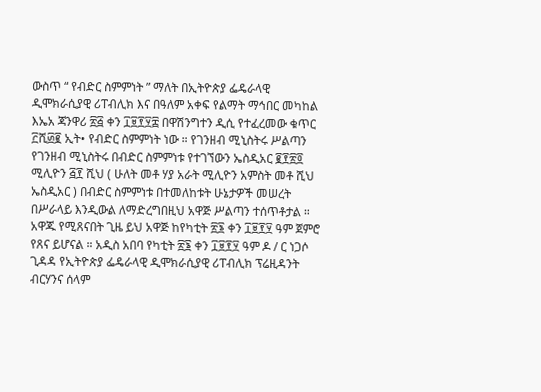ውስጥ “ የብድር ስምምነት ” ማለት በኢትዮጵያ ፌዴራላዊ ዲሞክራሲያዊ ሪፐብሊክ እና በዓለም አቀፍ የልማት ማኅበር መካከል እኤአ ጃንዋሪ ፳፭ ቀን ፲፱፻፶፰ በዋሽንግተን ዲሲ የተፈረመው ቁጥር ፫ሺ፴፪ ኢት• የብድር ስምምነት ነው ። የገንዘብ ሚኒስትሩ ሥልጣን የገንዘብ ሚኒስትሩ በብድር ስምምነቱ የተገኘውን ኤስዲአር ፪፻፳፬ ሚሊዮን ፭፻ ሺህ ( ሁለት መቶ ሃያ አራት ሚሊዮን አምስት መቶ ሺህ ኤስዲአር ) በብድር ስምምነቱ በተመለከቱት ሁኔታዎች መሠረት በሥራላይ እንዲውል ለማድረግበዚህ አዋጅ ሥልጣን ተሰጥቶታል ። አዋጁ የሚጸናበት ጊዜ ይህ አዋጅ ከየካቲት ፳፮ ቀን ፲፱፻፶ ዓም ጀምሮ የጸና ይሆናል ። አዲስ አበባ የካቲት ፳፮ ቀን ፲፱፻፶ ዓም ዶ / ር ነጋሶ ጊዳዳ የኢትዮጵያ ፌዴራላዊ ዲሞክራሲያዊ ሪፐብሊክ ፕሬዚዳንት ብርሃንና ሰላም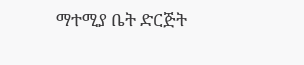ማተሚያ ቤት ድርጅት